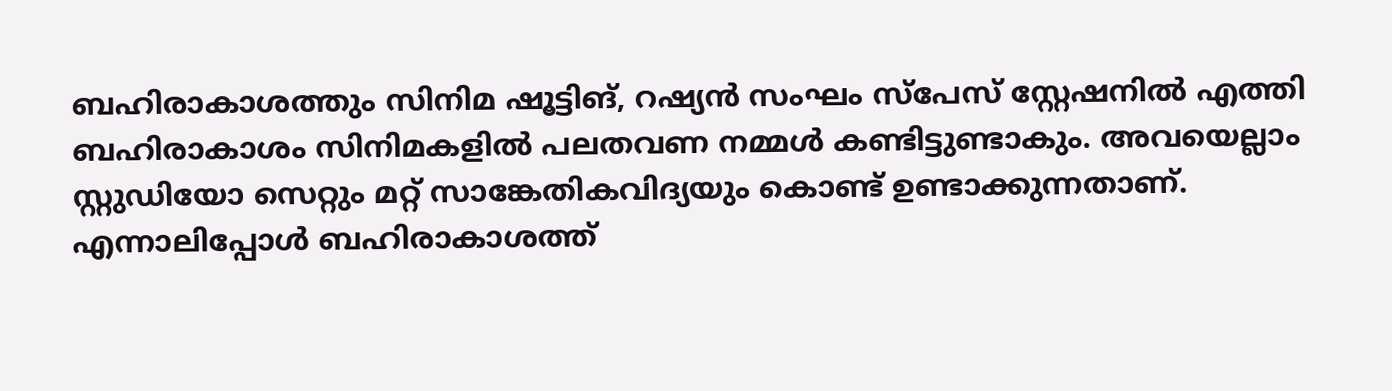ബഹിരാകാശത്തും സിനിമ ഷൂട്ടിങ്, റഷ്യൻ സംഘം സ്പേസ് സ്റ്റേഷനിൽ എത്തി
ബഹിരാകാശം സിനിമകളിൽ പലതവണ നമ്മൾ കണ്ടിട്ടുണ്ടാകും. അവയെല്ലാം സ്റ്റുഡിയോ സെറ്റും മറ്റ് സാങ്കേതികവിദ്യയും കൊണ്ട് ഉണ്ടാക്കുന്നതാണ്. എന്നാലിപ്പോൾ ബഹിരാകാശത്ത്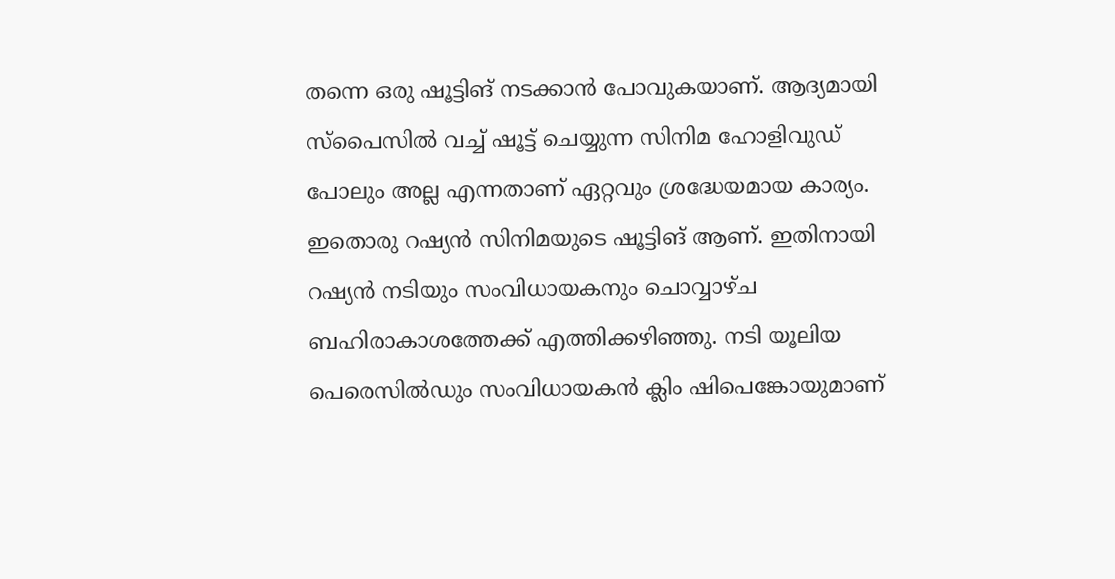തന്നെ ഒരു ഷൂട്ടിങ് നടക്കാൻ പോവുകയാണ്. ആദ്യമായി സ്പൈസിൽ വച്ച് ഷൂട്ട് ചെയ്യുന്ന സിനിമ ഹോളിവുഡ് പോലും അല്ല എന്നതാണ് ഏറ്റവും ശ്രദ്ധേയമായ കാര്യം. ഇതൊരു റഷ്യൻ സിനിമയുടെ ഷൂട്ടിങ് ആണ്. ഇതിനായി റഷ്യൻ നടിയും സംവിധായകനും ചൊവ്വാഴ്ച ബഹിരാകാശത്തേക്ക് എത്തിക്കഴിഞ്ഞു. നടി യൂലിയ പെരെസിൽഡും സംവിധായകൻ ക്ലിം ഷിപെങ്കോയുമാണ്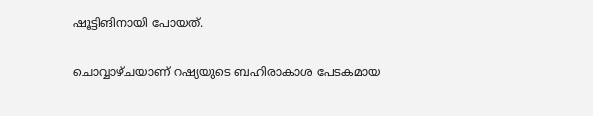ഷൂട്ടിങിനായി പോയത്.

ചൊവ്വാഴ്ചയാണ് റഷ്യയുടെ ബഹിരാകാശ പേടകമായ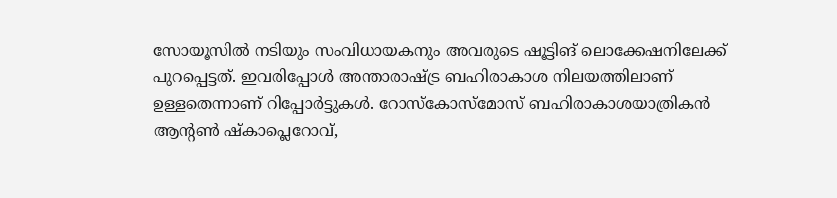സോയൂസിൽ നടിയും സംവിധായകനും അവരുടെ ഷൂട്ടിങ് ലൊക്കേഷനിലേക്ക് പുറപ്പെട്ടത്. ഇവരിപ്പോൾ അന്താരാഷ്ട്ര ബഹിരാകാശ നിലയത്തിലാണ് ഉള്ളതെന്നാണ് റിപ്പോർട്ടുകൾ. റോസ്കോസ്മോസ് ബഹിരാകാശയാത്രികൻ ആന്റൺ ഷ്കാപ്ലെറോവ്,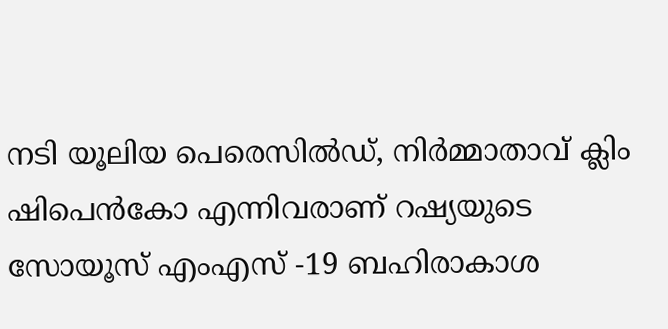നടി യൂലിയ പെരെസിൽഡ്, നിർമ്മാതാവ് ക്ലിം ഷിപെൻകോ എന്നിവരാണ് റഷ്യയുടെ സോയൂസ് എംഎസ് -19 ബഹിരാകാശ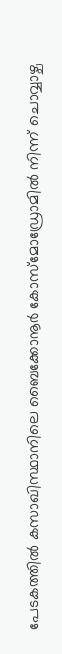പേടകത്തിൽ കസാഖിസ്ഥാനിലെ ബൈക്കോനൂർ കോസ്മോഡ്രോമിൽ നിന്ന് ചൊവ്വാഴ്ച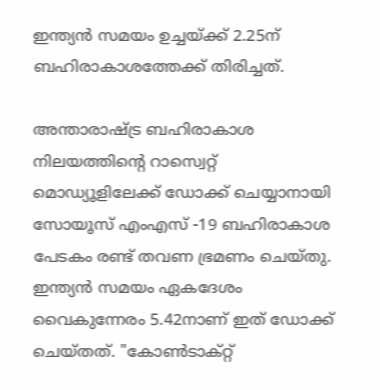ഇന്ത്യൻ സമയം ഉച്ചയ്ക്ക് 2.25ന് ബഹിരാകാശത്തേക്ക് തിരിച്ചത്.

അന്താരാഷ്ട്ര ബഹിരാകാശ നിലയത്തിന്റെ റാസ്വെറ്റ് മൊഡ്യൂളിലേക്ക് ഡോക്ക് ചെയ്യാനായി സോയൂസ് എംഎസ് -19 ബഹിരാകാശ പേടകം രണ്ട് തവണ ഭ്രമണം ചെയ്തു. ഇന്ത്യൻ സമയം ഏകദേശം വൈകുന്നേരം 5.42നാണ് ഇത് ഡോക്ക് ചെയ്തത്. "കോൺടാക്റ്റ്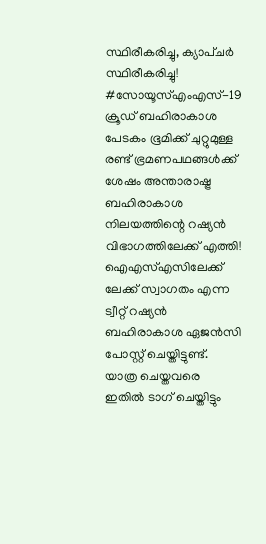സ്ഥിരീകരിച്ചു, ക്യാപ്ചർ സ്ഥിരീകരിച്ചു! #സോയൂസ്എംഎസ്-19 ക്രൂഡ് ബഹിരാകാശ പേടകം ഭൂമിക്ക് ചുറ്റുമുള്ള രണ്ട് ഭ്രമണപഥങ്ങൾക്ക് ശേഷം അന്താരാഷ്ട്ര ബഹിരാകാശ നിലയത്തിന്റെ റഷ്യൻ വിഭാഗത്തിലേക്ക് എത്തി! ഐഎസ്എസിലേക്ക് ലേക്ക് സ്വാഗതം എന്ന ട്വീറ്റ് റഷ്യൻ ബഹിരാകാശ ഏജൻസി പോസ്റ്റ് ചെയ്തിട്ടുണ്ട്. യാത്ര ചെയ്തവരെ ഇതിൽ ടാഗ് ചെയ്തിട്ടും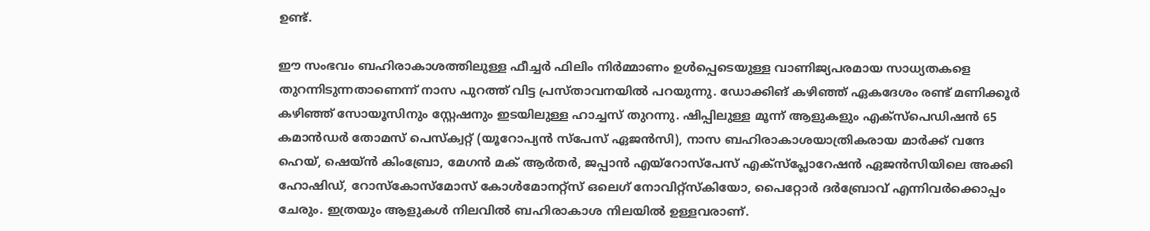ഉണ്ട്.

ഈ സംഭവം ബഹിരാകാശത്തിലുള്ള ഫീച്ചർ ഫിലിം നിർമ്മാണം ഉൾപ്പെടെയുള്ള വാണിജ്യപരമായ സാധ്യതകളെ തുറന്നിടുന്നതാണെന്ന് നാസ പുറത്ത് വിട്ട പ്രസ്താവനയിൽ പറയുന്നു. ഡോക്കിങ് കഴിഞ്ഞ് ഏകദേശം രണ്ട് മണിക്കൂർ കഴിഞ്ഞ് സോയൂസിനും സ്റ്റേഷനും ഇടയിലുള്ള ഹാച്ചസ് തുറന്നു. ഷിപ്പിലുള്ള മൂന്ന് ആളുകളും എക്സ്പെഡിഷൻ 65 കമാൻഡർ തോമസ് പെസ്ക്വറ്റ് (യൂറോപ്യൻ സ്പേസ് ഏജൻസി), നാസ ബഹിരാകാശയാത്രികരായ മാർക്ക് വന്ദേ ഹെയ്, ഷെയ്ൻ കിംബ്രോ, മേഗൻ മക് ആർതർ, ജപ്പാൻ എയ്റോസ്പേസ് എക്സ്പ്ലോറേഷൻ ഏജൻസിയിലെ അക്കി ഹോഷിഡ്, റോസ്കോസ്മോസ് കോൾമോനറ്റ്സ് ഒലെഗ് നോവിറ്റ്സ്കിയോ, പൈറ്റോർ ദർബ്രോവ് എന്നിവർക്കൊപ്പം ചേരും. ഇത്രയും ആളുകൾ നിലവിൽ ബഹിരാകാശ നിലയിൽ ഉള്ളവരാണ്.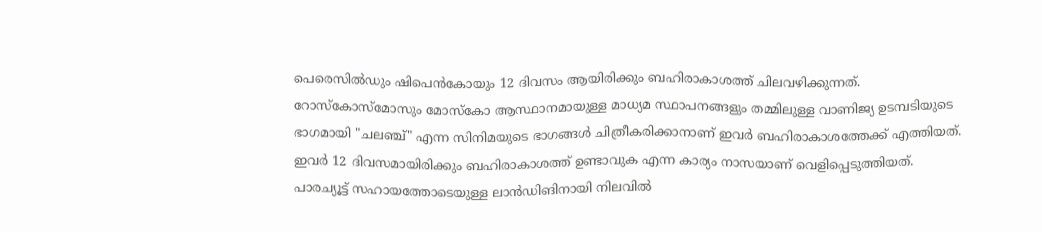പെരെസിൽഡും ഷിപെൻകോയും 12 ദിവസം ആയിരിക്കും ബഹിരാകാശത്ത് ചിലവഴിക്കുന്നത്. റോസ്കോസ്മോസും മോസ്കോ ആസ്ഥാനമായുള്ള മാധ്യമ സ്ഥാപനങ്ങളും തമ്മിലുള്ള വാണിജ്യ ഉടമ്പടിയുടെ ഭാഗമായി "ചലഞ്ച്" എന്ന സിനിമയുടെ ഭാഗങ്ങൾ ചിത്രീകരിക്കാനാണ് ഇവർ ബഹിരാകാശത്തേക്ക് എത്തിയത്. ഇവർ 12 ദിവസമായിരിക്കും ബഹിരാകാശത്ത് ഉണ്ടാവുക എന്ന കാര്യം നാസയാണ് വെളിപ്പെടുത്തിയത്. പാരച്യൂട്ട് സഹായത്തോടെയുള്ള ലാൻഡിങിനായി നിലവിൽ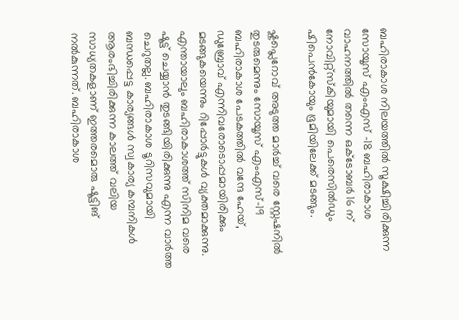ബഹിരാകാശ നിലയത്തിൽ സൂക്ഷിച്ചിരിക്കുന്ന സോയൂസ് എംഎസ് -18 ബഹിരാകാശ വാഹനത്തിൽ തന്നെ ഒക്ടോബർ 16 ന് നോവിറ്റ്സ്കിയുമായി പെരെസിൽഡും ഷിപെൻകോയും ഭൂമിയിലേക്ക് മടങ്ങും.

ഷ്കപ്ലെറോവ് അടുത്ത മാർച്ച് വരെ സ്റ്റേഷനിൽ തുടരുമെന്നും സോയൂസ് എംഎസ്-19 ബഹിരാകാശ പേടകത്തിൽ വന്ദേ ഹേയ്, ഡുബ്രോവ് എന്നിവരോടൊപ്പമായിരിക്കും മടങ്ങുകയെന്നും റിപ്പോർട്ടുകൾ വ്യക്തമാക്കുന്നു. എന്തായാലും ബഹിരാകാശത്ത് സിനിമ വരെ ഷൂട്ട് ചെയ്യാൻ തുടങ്ങിയിരിക്കുന്നു എന്ന വാർത്ത ചെറുതല്ല. ബഹിരാകാശ ടൂറിസവുമായി ബന്ധപ്പെട്ട കാര്യങ്ങൾ സ്വകാര്യ കമ്പനികൾ ആരംഭിച്ചിരിക്കുന്ന കാലത്ത് വലിയ സാധ്യതകളാണ് ഇത്തരമൊരു ഷൂട്ടിങ് നൽകുന്നത്. ബഹിരാകാശ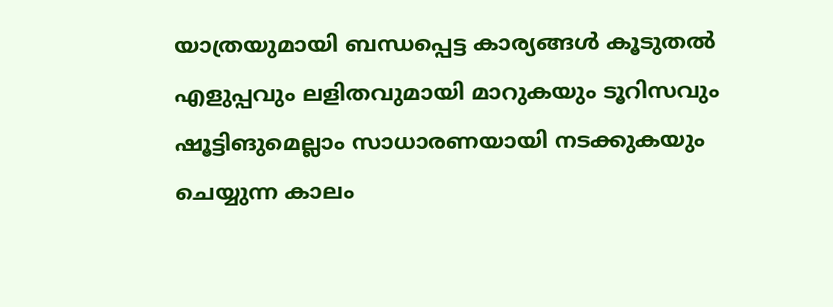യാത്രയുമായി ബന്ധപ്പെട്ട കാര്യങ്ങൾ കൂടുതൽ എളുപ്പവും ലളിതവുമായി മാറുകയും ടൂറിസവും ഷൂട്ടിങുമെല്ലാം സാധാരണയായി നടക്കുകയും ചെയ്യുന്ന കാലം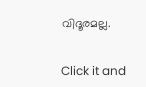വിദൂരമല്ല.


Click it and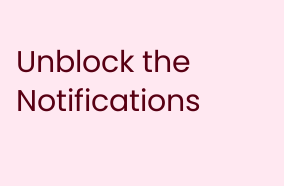Unblock the Notifications